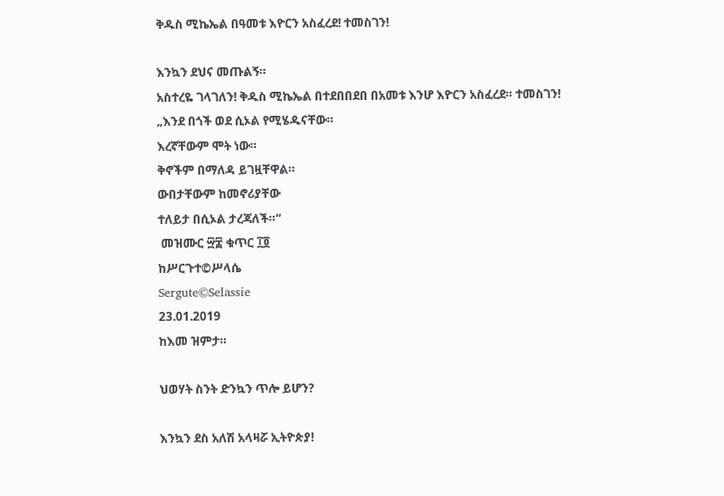ቅዱስ ሚኬኤል በዓመቱ እዮርን አስፈረደ! ተመስገን!

እንኳን ደህና መጡልኝ።
አስተረዬ ገላገለን! ቅዱስ ሚኬኤል በተደበበደበ በአመቱ እንሆ እዮርን አስፈረደ። ተመስገን!
„እንደ በጎች ወደ ሲኦል የሚሄዱናቸው።
እረኛቸውም ሞት ነው።
ቅኖችም በማለዳ ይገዟቸዋል።
ውበታቸውም ከመኖሪያቸው
ተለይታ በሲኦል ታረጃለች።“
 መዝሙር ፵፰ ቁጥር ፲፬
ከሥርጉተ©ሥላሴ
Sergute©Selassie
23.01.2019
ከእመ ዝምታ።

ህወሃት ስንት ድንኳን ጥሎ ይሆን?

እንኳን ደስ አለሽ አላዛሯ ኢትዮጵያ!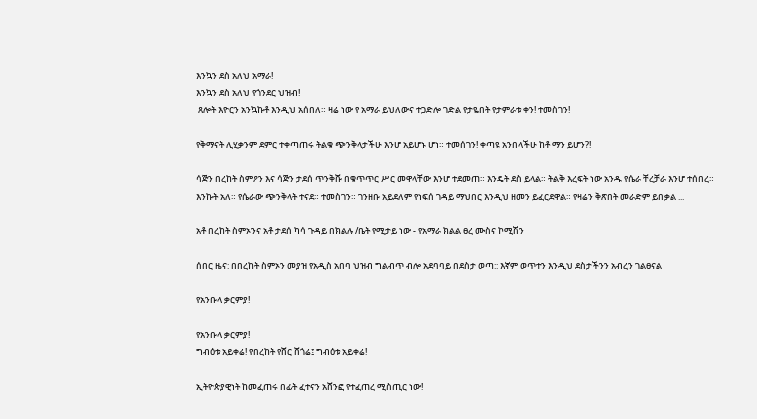እንኳን ደስ አለህ አማራ!
እንኳን ደስ አለህ የጎንደር ህዝብ!
 ጸሎት እዮርን አንኳኩቶ እንዲህ አሰበለ። ዛሬ ነው የ አማራ ይህለውና ተጋድሎ ገድል የታዬበት የታምራቱ ቀን! ተመስገን!

የቅማናት ሊሂቃንም ደምር ተቀጣጠሩ ትልቁ ጭንቅላታችሁ እንሆ አይሆኑ ሆነ። ተመሰገን! ቀጣዩ አንበላችሁ ከቶ ማን ይሆን?!

ሳጅን በረከት ስምዖን እና ሳጅን ታደሰ ጥንቅሹ በቁጥጥር ሥር መዋላቸው እንሆ ተደመጠ። እንዴት ደስ ይላል። ትልቅ እረፍት ነው አንዱ የሴራ ቸረቻራ እንሆ ተሰበረ። እንኩት አለ። የሴራው ጭንቅላት ተናደ። ተመስገን። ገንዘቡ አይደለም የነፍሰ ገዳይ ማህበር እንዲህ ዘመን ይፈርደዋል። የዛሬን ቅጽበት መራድም ይበቃል ...

አቶ በረከት ስምኦንና አቶ ታደሰ ካሳ ጉዳይ በክልሉ /ቤት የሚታይ ነው - የአማራ ክልል ፀረ ሙስና ኮሚሽን

ሰበር ዜና: በበረከት ስምኦን መያዝ የአዲስ አበባ ህዝብ ግልብጥ ብሎ አደባባይ በደስታ ወጣ:: እኛም ወጥተን እንዲህ ደስታችንን አብረን ገልፀናል

የአንቡላ ቃርምያ!

የአንቡላ ቃርምያ!
ግብዕቱ አይቀሬ! የበረከት የሸር ሸጎሬ፤ ግብዕቱ አይቀሬ!

ኢትዮጵያዊነት ከመፈጠሩ በፊት ፈተናን አሸንፎ የተፈጠረ ሚስጢር ነው!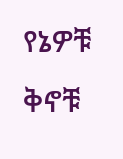የኔዎቹ ቅኖቹ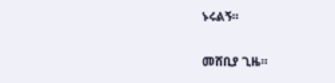ኑሩልኝ።

መሸቢያ ጊዜ።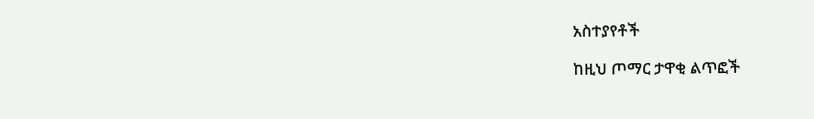አስተያየቶች

ከዚህ ጦማር ታዋቂ ልጥፎች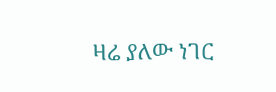ዛሬ ያለው ነገር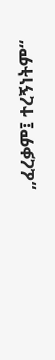„ፈረቃም፤ ተረኝነትም“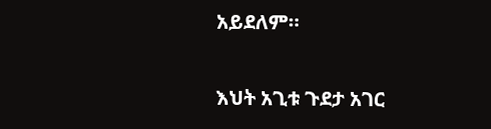አይደለም።

እህት አጊቱ ጉደታ አገር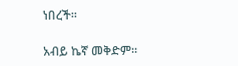ነበረች።

አብይ ኬኛ መቅድም።